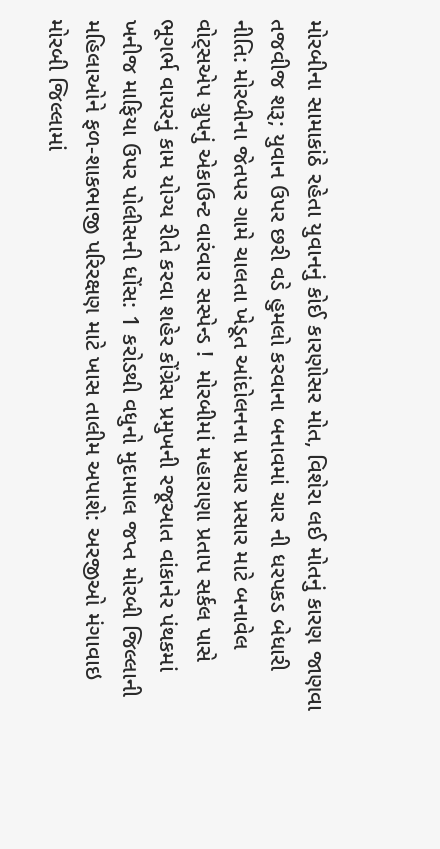મોરબીના સામાકાંઠે રહેતા યુવાનનું કોઈ કારણોસર મોત, વિશેરા લઈ મોતનું કારણ જાણવા તજવીજ શરૂ; યુવાન ઉપર છરી વડે હુમલો કરવાના બનાવમાં ચાર ની ધરપકડ બેધારી નીતિ: મોરબીના જેતપર ગામે ચાલતા ખેડૂત આંદોલનના પ્રચાર પ્રસાર માટે બનાવેલ વોટ્સએપ ગ્રુપનું એકાઉન્ટ વારંવાર સસ્પેન્ડ !  મોરબીમાં મહારાણા પ્રતાપ સર્કલ પાસે ભૂગર્ભ વાયરનું કામ યોગ્ય રીતે કરવા શહેર કોંગ્રેસ પ્રમુખની રજૂઆત વાંકાનેર પંથકમાં ખનીજ માફિયા ઉપર પોલીસની ધોંસ: 1 કરોડથી વધુનો મુદામાલ જપ્ત મોરબી જિલ્લાની મહિલાઓને ફળ-શાકભાજી પરિરક્ષણ માટે ખાસ તાલીમ અપાશે: અરજીઓ મંગાવાઇ મોરબી જિલ્લામાં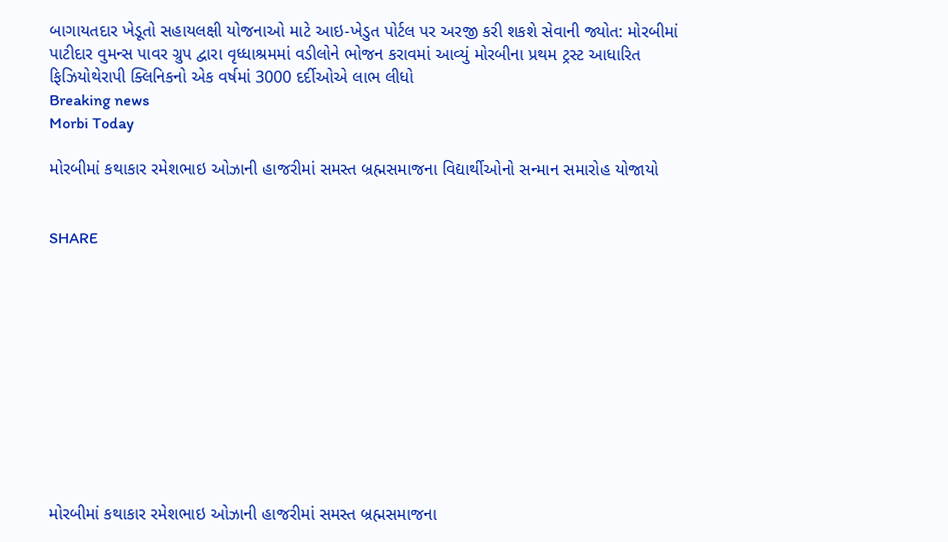બાગાયતદાર ખેડૂતો સહાયલક્ષી યોજનાઓ માટે આઇ-ખેડુત પોર્ટલ પર અરજી કરી શકશે સેવાની જ્યોત: મોરબીમાં પાટીદાર વુમન્સ પાવર ગ્રુપ દ્વારા વૃધ્ધાશ્રમમાં વડીલોને ભોજન કરાવમાં આવ્યું મોરબીના પ્રથમ ટ્રસ્ટ આધારિત ફિઝિયોથેરાપી ક્લિનિકનો એક વર્ષમાં 3000 દર્દીઓએ લાભ લીધો
Breaking news
Morbi Today

મોરબીમાં કથાકાર રમેશભાઇ ઓઝાની હાજરીમાં સમસ્ત બ્રહ્મસમાજના વિદ્યાર્થીઓનો સન્માન સમારોહ યોજાયો


SHARE











મોરબીમાં કથાકાર રમેશભાઇ ઓઝાની હાજરીમાં સમસ્ત બ્રહ્મસમાજના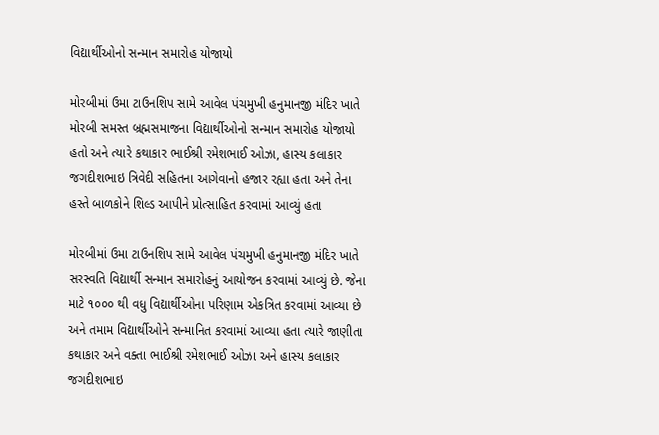વિદ્યાર્થીઓનો સન્માન સમારોહ યોજાયો

મોરબીમાં ઉમા ટાઉનશિપ સામે આવેલ પંચમુખી હનુમાનજી મંદિર ખાતે મોરબી સમસ્ત બ્રહ્મસમાજના વિદ્યાર્થીઓનો સન્માન સમારોહ યોજાયો હતો અને ત્યારે કથાકાર ભાઈશ્રી રમેશભાઈ ઓઝા, હાસ્ય કલાકાર જગદીશભાઇ ત્રિવેદી સહિતના આગેવાનો હજાર રહ્યા હતા અને તેના હસ્તે બાળકોને શિલ્ડ આપીને પ્રોત્સાહિત કરવામાં આવ્યું હતા

મોરબીમાં ઉમા ટાઉનશિપ સામે આવેલ પંચમુખી હનુમાનજી મંદિર ખાતે સરસ્વતિ વિદ્યાર્થી સન્માન સમારોહનું આયોજન કરવામાં આવ્યું છે. જેના માટે ૧૦૦૦ થી વધુ વિદ્યાર્થીઓના પરિણામ એકત્રિત કરવામાં આવ્યા છે અને તમામ વિદ્યાર્થીઓને સન્માનિત કરવામાં આવ્યા હતા ત્યારે જાણીતા કથાકાર અને વક્તા ભાઈશ્રી રમેશભાઈ ઓઝા અને હાસ્ય કલાકાર જગદીશભાઇ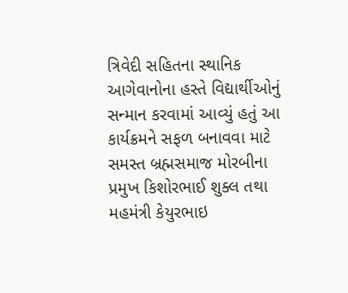ત્રિવેદી સહિતના સ્થાનિક આગેવાનોના હસ્તે વિદ્યાર્થીઓનું સન્માન કરવામાં આવ્યું હતું આ કાર્યક્રમને સફળ બનાવવા માટે સમસ્ત બ્રહ્મસમાજ મોરબીના પ્રમુખ કિશોરભાઈ શુક્લ તથા મહમંત્રી કેયુરભાઇ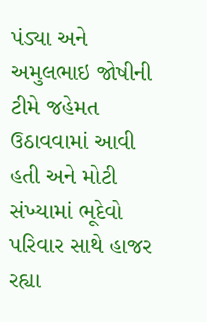પંડ્યા અને અમુલભાઇ જોષીની ટીમે જહેમત ઉઠાવવામાં આવી હતી અને મોટી સંખ્યામાં ભૂદેવો પરિવાર સાથે હાજર રહ્યા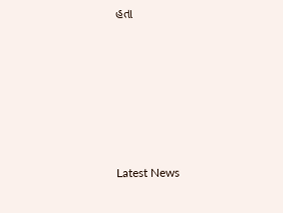હતા






Latest News